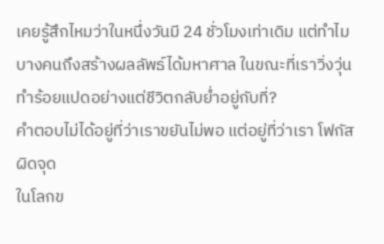เคยรู้สึกไหมว่าในหนึ่งวันมี 24 ชั่วโมงเท่าเดิม แต่ทำไมบางคนถึงสร้างผลลัพธ์ได้มหาศาล ในขณะที่เราวิ่งวุ่นทำร้อยแปดอย่างแต่ชีวิตกลับย่ำอยู่กับที่?
คำตอบไม่ได้อยู่ที่ว่าเราขยันไม่พอ แต่อยู่ที่ว่าเรา โฟกัส ผิดจุด
ในโลกข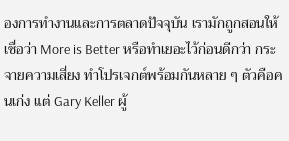องการทำงานและการตลาดปัจจุบัน เรามักถูกสอนให้เชื่อว่า More is Better หรือทำเยอะไว้ก่อนดีกว่า กระจายความเสี่ยง ทำโปรเจกต์พร้อมกันหลาย ๆ ตัวคือคนเก่ง แต่ Gary Keller ผู้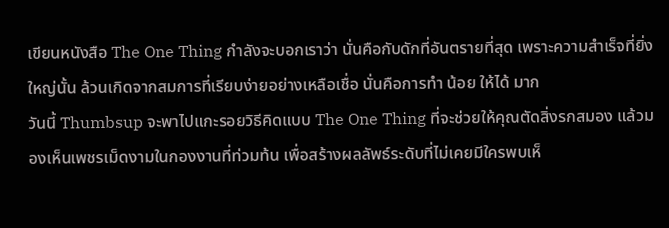เขียนหนังสือ The One Thing กำลังจะบอกเราว่า นั่นคือกับดักที่อันตรายที่สุด เพราะความสำเร็จที่ยิ่งใหญ่นั้น ล้วนเกิดจากสมการที่เรียบง่ายอย่างเหลือเชื่อ นั่นคือการทำ น้อย ให้ได้ มาก
วันนี้ Thumbsup จะพาไปแกะรอยวิธีคิดแบบ The One Thing ที่จะช่วยให้คุณตัดสิ่งรกสมอง แล้วมองเห็นเพชรเม็ดงามในกองงานที่ท่วมท้น เพื่อสร้างผลลัพธ์ระดับที่ไม่เคยมีใครพบเห็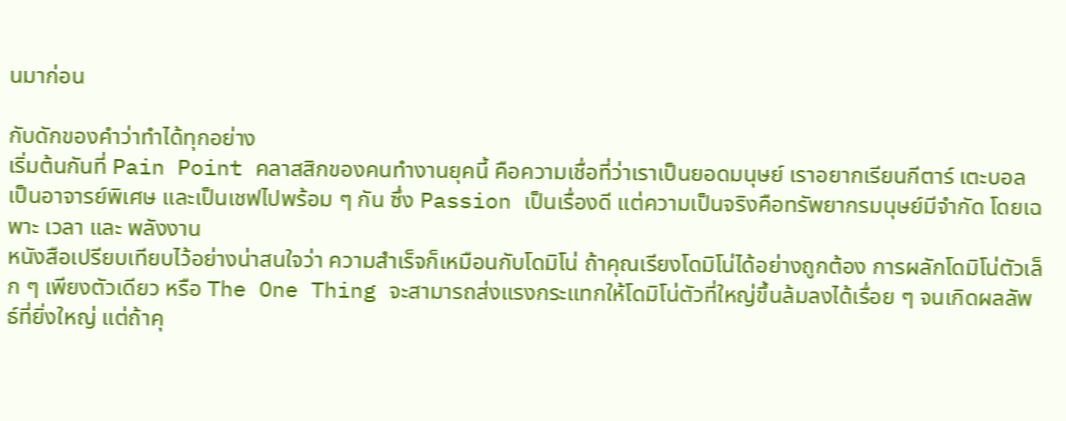นมาก่อน

กับดักของคำว่าทำได้ทุกอย่าง
เริ่มต้นกันที่ Pain Point คลาสสิกของคนทำงานยุคนี้ คือความเชื่อที่ว่าเราเป็นยอดมนุษย์ เราอยากเรียนกีตาร์ เตะบอล เป็นอาจารย์พิเศษ และเป็นเชฟไปพร้อม ๆ กัน ซึ่ง Passion เป็นเรื่องดี แต่ความเป็นจริงคือทรัพยากรมนุษย์มีจำกัด โดยเฉพาะ เวลา และ พลังงาน
หนังสือเปรียบเทียบไว้อย่างน่าสนใจว่า ความสำเร็จก็เหมือนกับโดมิโน่ ถ้าคุณเรียงโดมิโน่ได้อย่างถูกต้อง การผลักโดมิโน่ตัวเล็ก ๆ เพียงตัวเดียว หรือ The One Thing จะสามารถส่งแรงกระแทกให้โดมิโน่ตัวที่ใหญ่ขึ้นล้มลงได้เรื่อย ๆ จนเกิดผลลัพธ์ที่ยิ่งใหญ่ แต่ถ้าคุ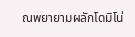ณพยายามผลักโดมิโน่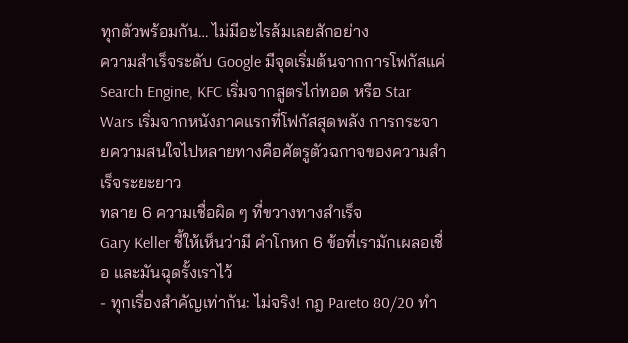ทุกตัวพร้อมกัน… ไม่มีอะไรล้มเลยสักอย่าง
ความสำเร็จระดับ Google มีจุดเริ่มต้นจากการโฟกัสแค่ Search Engine, KFC เริ่มจากสูตรไก่ทอด หรือ Star Wars เริ่มจากหนังภาคแรกที่โฟกัสสุดพลัง การกระจายความสนใจไปหลายทางคือศัตรูตัวฉกาจของความสำเร็จระยะยาว
ทลาย 6 ความเชื่อผิด ๆ ที่ขวางทางสำเร็จ
Gary Keller ชี้ให้เห็นว่ามี คำโกหก 6 ข้อที่เรามักเผลอเชื่อ และมันฉุดรั้งเราไว้
- ทุกเรื่องสำคัญเท่ากัน: ไม่จริง! กฎ Pareto 80/20 ทำ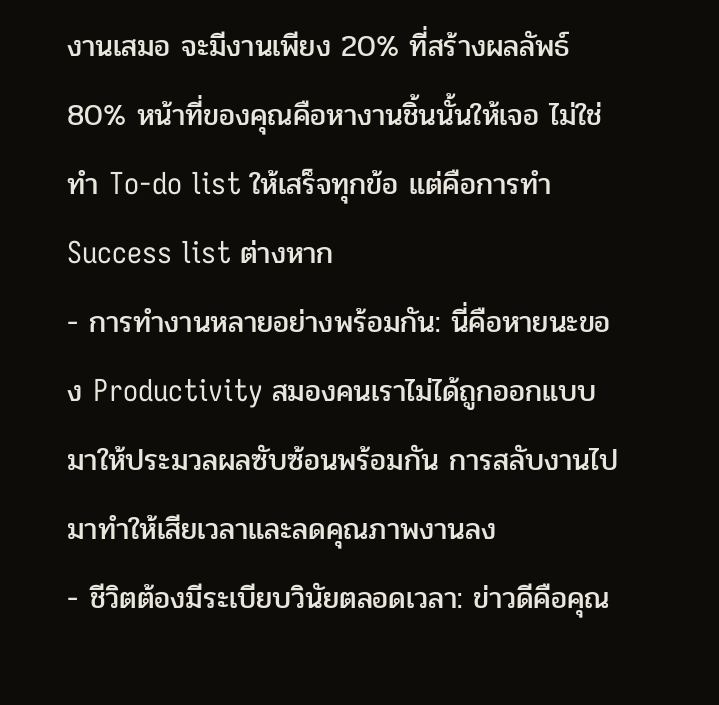งานเสมอ จะมีงานเพียง 20% ที่สร้างผลลัพธ์ 80% หน้าที่ของคุณคือหางานชิ้นนั้นให้เจอ ไม่ใช่ทำ To-do list ให้เสร็จทุกข้อ แต่คือการทำ Success list ต่างหาก
- การทำงานหลายอย่างพร้อมกัน: นี่คือหายนะของ Productivity สมองคนเราไม่ได้ถูกออกแบบมาให้ประมวลผลซับซ้อนพร้อมกัน การสลับงานไปมาทำให้เสียเวลาและลดคุณภาพงานลง
- ชีวิตต้องมีระเบียบวินัยตลอดเวลา: ข่าวดีคือคุณ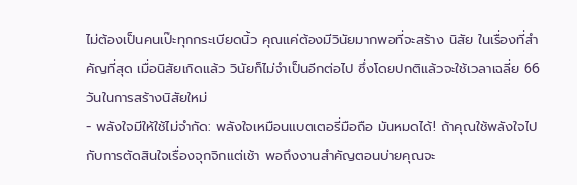ไม่ต้องเป็นคนเป๊ะทุกกระเบียดนิ้ว คุณแค่ต้องมีวินัยมากพอที่จะสร้าง นิสัย ในเรื่องที่สำคัญที่สุด เมื่อนิสัยเกิดแล้ว วินัยก็ไม่จำเป็นอีกต่อไป ซึ่งโดยปกติแล้วจะใช้เวลาเฉลี่ย 66 วันในการสร้างนิสัยใหม่
- พลังใจมีให้ใช้ไม่จำกัด: พลังใจเหมือนแบตเตอรี่มือถือ มันหมดได้! ถ้าคุณใช้พลังใจไปกับการตัดสินใจเรื่องจุกจิกแต่เช้า พอถึงงานสำคัญตอนบ่ายคุณจะ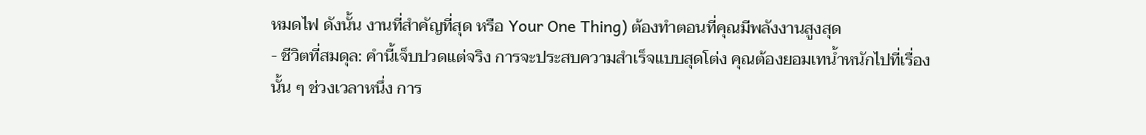หมดไฟ ดังนั้น งานที่สำคัญที่สุด หรือ Your One Thing) ต้องทำตอนที่คุณมีพลังงานสูงสุด
- ชีวิตที่สมดุล: คำนี้เจ็บปวดแต่จริง การจะประสบความสำเร็จแบบสุดโต่ง คุณต้องยอมเทน้ำหนักไปที่เรื่องนั้น ๆ ช่วงเวลาหนึ่ง การ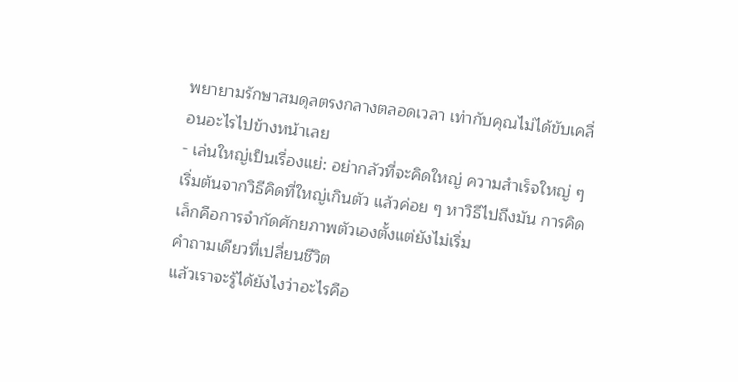พยายามรักษาสมดุลตรงกลางตลอดเวลา เท่ากับคุณไม่ได้ขับเคลื่อนอะไรไปข้างหน้าเลย
- เล่นใหญ่เป็นเรื่องแย่: อย่ากลัวที่จะคิดใหญ่ ความสำเร็จใหญ่ ๆ เริ่มต้นจากวิธีคิดที่ใหญ่เกินตัว แล้วค่อย ๆ หาวิธีไปถึงมัน การคิดเล็กคือการจำกัดศักยภาพตัวเองตั้งแต่ยังไม่เริ่ม
คำถามเดียวที่เปลี่ยนชีวิต
แล้วเราจะรู้ได้ยังไงว่าอะไรคือ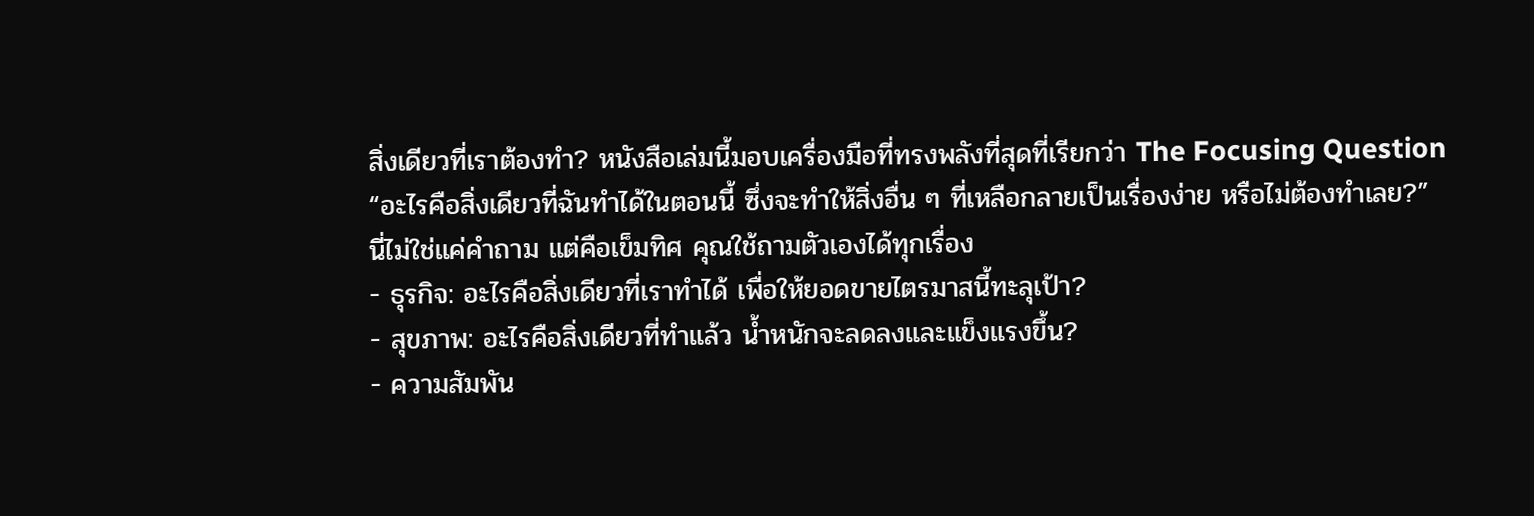สิ่งเดียวที่เราต้องทำ? หนังสือเล่มนี้มอบเครื่องมือที่ทรงพลังที่สุดที่เรียกว่า The Focusing Question
“อะไรคือสิ่งเดียวที่ฉันทำได้ในตอนนี้ ซึ่งจะทำให้สิ่งอื่น ๆ ที่เหลือกลายเป็นเรื่องง่าย หรือไม่ต้องทำเลย?”
นี่ไม่ใช่แค่คำถาม แต่คือเข็มทิศ คุณใช้ถามตัวเองได้ทุกเรื่อง
- ธุรกิจ: อะไรคือสิ่งเดียวที่เราทำได้ เพื่อให้ยอดขายไตรมาสนี้ทะลุเป้า?
- สุขภาพ: อะไรคือสิ่งเดียวที่ทำแล้ว น้ำหนักจะลดลงและแข็งแรงขึ้น?
- ความสัมพัน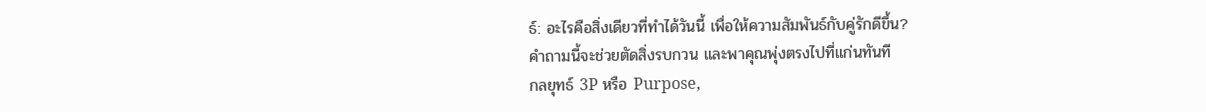ธ์: อะไรคือสิ่งเดียวที่ทำได้วันนี้ เพื่อให้ความสัมพันธ์กับคู่รักดีขึ้น?
คำถามนี้จะช่วยตัดสิ่งรบกวน และพาคุณพุ่งตรงไปที่แก่นทันที
กลยุทธ์ 3P หรือ Purpose,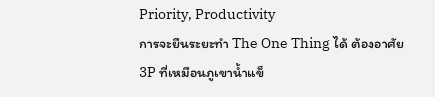Priority, Productivity
การจะยืนระยะทำ The One Thing ได้ ต้องอาศัย 3P ที่เหมือนภูเขาน้ำแข็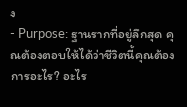ง
- Purpose: ฐานรากที่อยู่ลึกสุด คุณต้องตอบให้ได้ว่าชีวิตนี้คุณต้องการอะไร? อะไร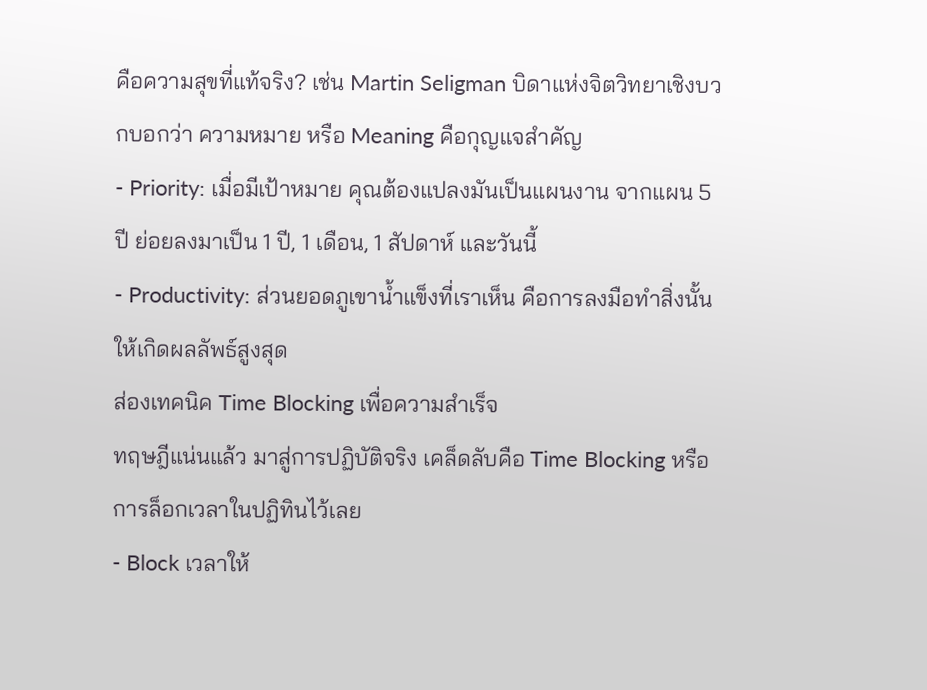คือความสุขที่แท้จริง? เช่น Martin Seligman บิดาแห่งจิตวิทยาเชิงบวกบอกว่า ความหมาย หรือ Meaning คือกุญแจสำคัญ
- Priority: เมื่อมีเป้าหมาย คุณต้องแปลงมันเป็นแผนงาน จากแผน 5 ปี ย่อยลงมาเป็น 1 ปี, 1 เดือน, 1 สัปดาห์ และวันนี้
- Productivity: ส่วนยอดภูเขาน้ำแข็งที่เราเห็น คือการลงมือทำสิ่งนั้นให้เกิดผลลัพธ์สูงสุด
ส่องเทคนิค Time Blocking เพื่อความสำเร็จ
ทฤษฎีแน่นแล้ว มาสู่การปฏิบัติจริง เคล็ดลับคือ Time Blocking หรือการล็อกเวลาในปฏิทินไว้เลย
- Block เวลาให้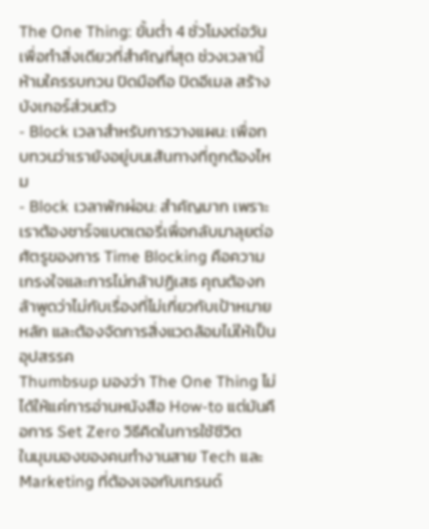The One Thing: ขั้นต่ำ 4 ชั่วโมงต่อวัน เพื่อทำสิ่งเดียวที่สำคัญที่สุด ช่วงเวลานี้ห้ามใครรบกวน ปิดมือถือ ปิดอีเมล สร้างบังเกอร์ส่วนตัว
- Block เวลาสำหรับการวางแผน: เพื่อทบทวนว่าเรายังอยู่บนเส้นทางที่ถูกต้องไหม
- Block เวลาพักผ่อน: สำคัญมาก เพราะเราต้องชาร์จแบตเตอรี่เพื่อกลับมาลุยต่อ
ศัตรูของการ Time Blocking คือความเกรงใจและการไม่กล้าปฏิเสธ คุณต้องกล้าพูดว่าไม่กับเรื่องที่ไม่เกี่ยวกับเป้าหมายหลัก และต้องจัดการสิ่งแวดล้อมไม่ให้เป็นอุปสรรค
Thumbsup มองว่า The One Thing ไม่ได้ให้แค่การอ่านหนังสือ How-to แต่มันคือการ Set Zero วิธีคิดในการใช้ชีวิต
ในมุมมองของคนทำงานสาย Tech และ Marketing ที่ต้องเจอกับเทรนด์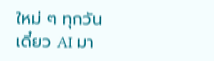ใหม่ ๆ ทุกวัน เดี๋ยว AI มา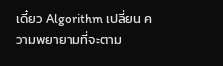เดี๋ยว Algorithm เปลี่ยน ความพยายามที่จะตาม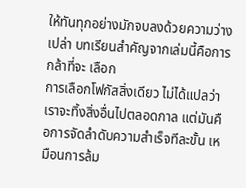ให้ทันทุกอย่างมักจบลงด้วยความว่างเปล่า บทเรียนสำคัญจากเล่มนี้คือการกล้าที่จะ เลือก
การเลือกโฟกัสสิ่งเดียว ไม่ได้แปลว่าเราจะทิ้งสิ่งอื่นไปตลอดกาล แต่มันคือการจัดลำดับความสำเร็จทีละขั้น เหมือนการล้ม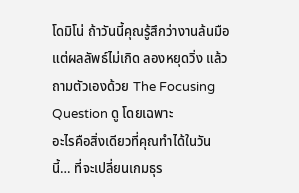โดมิโน่ ถ้าวันนี้คุณรู้สึกว่างานล้นมือแต่ผลลัพธ์ไม่เกิด ลองหยุดวิ่ง แล้วถามตัวเองด้วย The Focusing Question ดู โดยเฉพาะ
อะไรคือสิ่งเดียวที่คุณทำได้ในวันนี้… ที่จะเปลี่ยนเกมธุร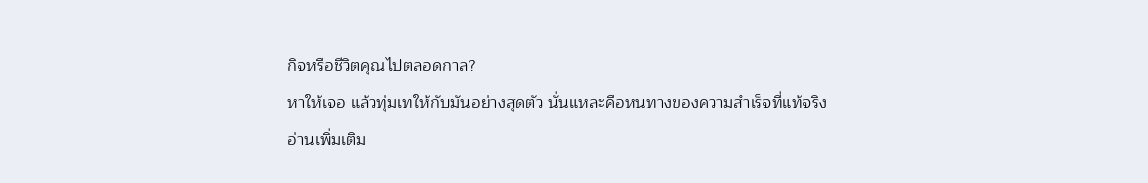กิจหรือชีวิตคุณไปตลอดกาล?
หาให้เจอ แล้วทุ่มเทให้กับมันอย่างสุดตัว นั่นแหละคือหนทางของความสำเร็จที่แท้จริง
อ่านเพิ่มเติม